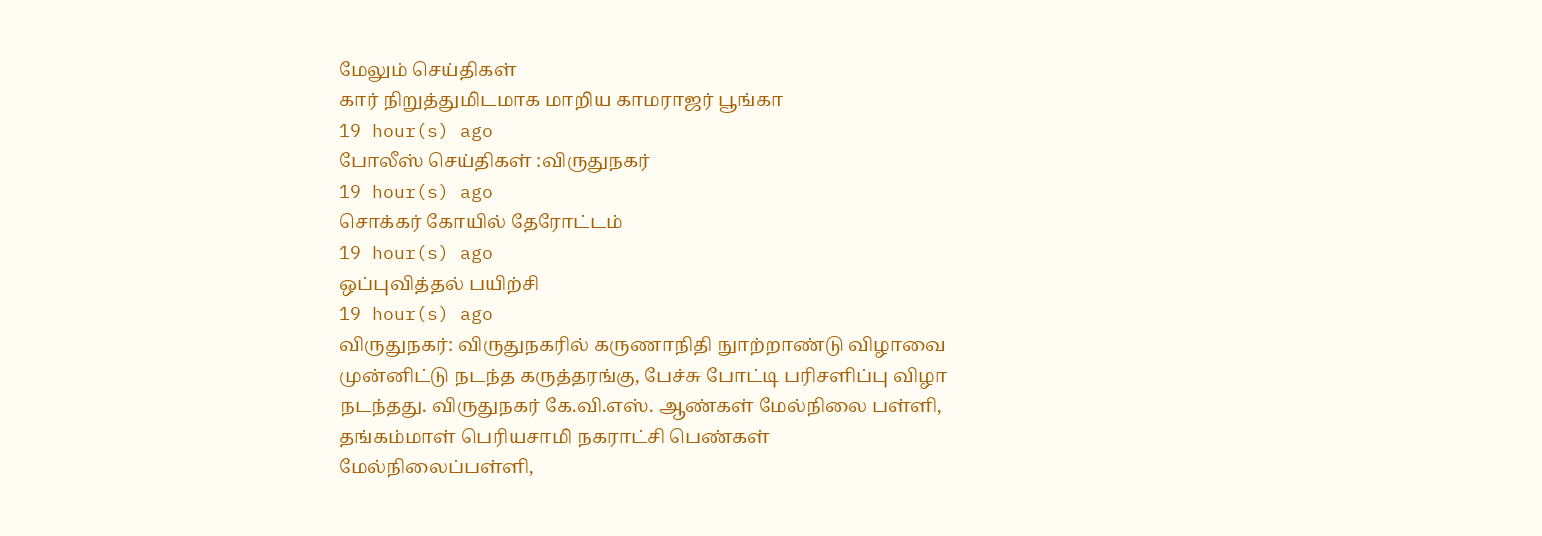மேலும் செய்திகள்
கார் நிறுத்துமிடமாக மாறிய காமராஜர் பூங்கா
19 hour(s) ago
போலீஸ் செய்திகள் :விருதுநகர்
19 hour(s) ago
சொக்கர் கோயில் தேரோட்டம்
19 hour(s) ago
ஒப்புவித்தல் பயிற்சி
19 hour(s) ago
விருதுநகர்: விருதுநகரில் கருணாநிதி நுாற்றாண்டு விழாவை முன்னிட்டு நடந்த கருத்தரங்கு, பேச்சு போட்டி பரிசளிப்பு விழா நடந்தது. விருதுநகர் கே.வி.எஸ். ஆண்கள் மேல்நிலை பள்ளி, தங்கம்மாள் பெரியசாமி நகராட்சி பெண்கள் மேல்நிலைப்பள்ளி,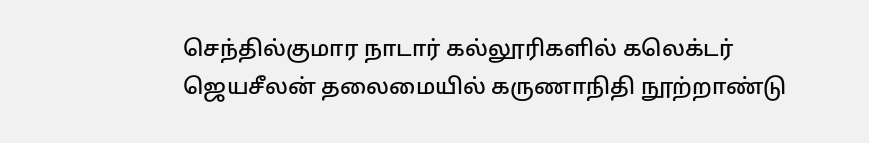செந்தில்குமார நாடார் கல்லூரிகளில் கலெக்டர் ஜெயசீலன் தலைமையில் கருணாநிதி நூற்றாண்டு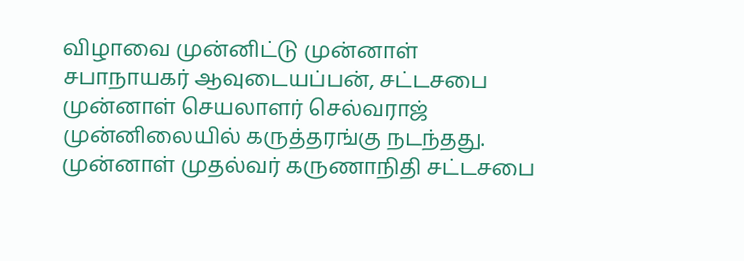விழாவை முன்னிட்டு முன்னாள் சபாநாயகர் ஆவுடையப்பன், சட்டசபை முன்னாள் செயலாளர் செல்வராஜ் முன்னிலையில் கருத்தரங்கு நடந்தது. முன்னாள் முதல்வர் கருணாநிதி சட்டசபை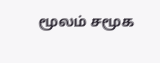மூலம் சமூக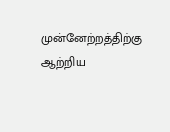முன்னேற்றத்திற்கு ஆற்றிய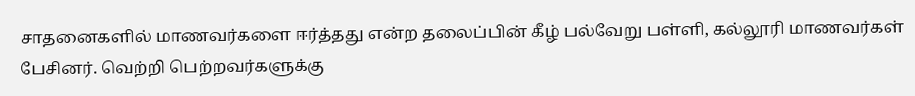சாதனைகளில் மாணவர்களை ஈர்த்தது என்ற தலைப்பின் கீழ் பல்வேறு பள்ளி, கல்லூரி மாணவர்கள் பேசினர். வெற்றி பெற்றவர்களுக்கு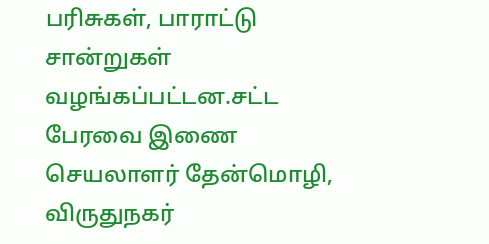பரிசுகள், பாராட்டு சான்றுகள் வழங்கப்பட்டன.சட்ட பேரவை இணை செயலாளர் தேன்மொழி, விருதுநகர்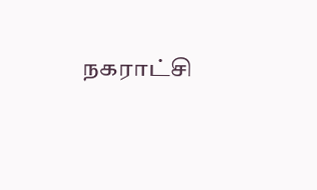நகராட்சி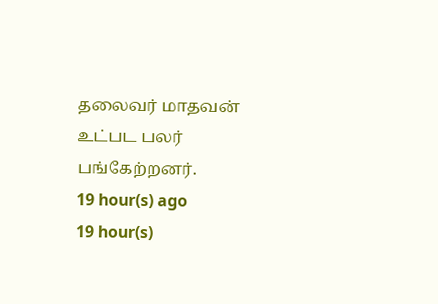தலைவர் மாதவன் உட்பட பலர் பங்கேற்றனர்.
19 hour(s) ago
19 hour(s)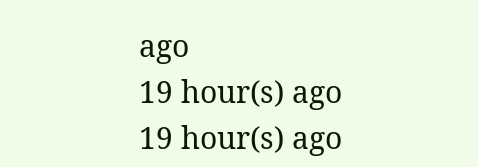ago
19 hour(s) ago
19 hour(s) ago